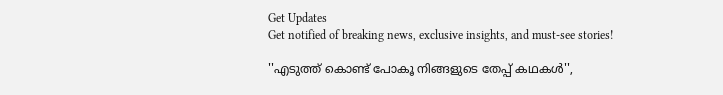Get Updates
Get notified of breaking news, exclusive insights, and must-see stories!

''എടുത്ത് കൊണ്ട് പോകൂ നിങ്ങളുടെ തേപ്പ് കഥകൾ'',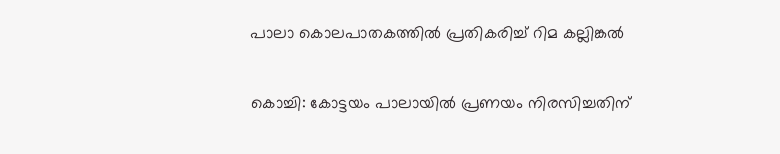പാലാ കൊലപാതകത്തിൽ പ്രതികരിച്ച് റിമ കല്ലിങ്കൽ

കൊച്ചി: കോട്ടയം പാലായില്‍ പ്രണയം നിരസിച്ചതിന്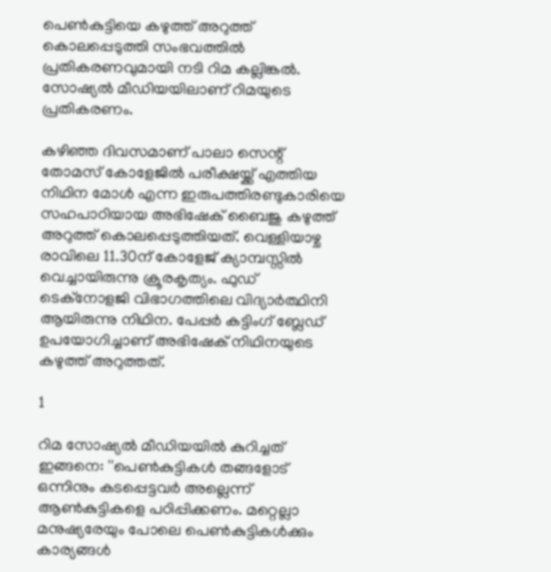പെണ്‍കുട്ടിയെ കഴുത്ത് അറുത്ത് കൊലപ്പെടുത്തി സംഭവത്തില്‍ പ്രതികരണവുമായി നടി റിമ കല്ലിങ്കല്‍. സോഷ്യല്‍ മീഡിയയിലാണ് റിമയുടെ പ്രതികരണം.

കഴിഞ്ഞ ദിവസമാണ് പാലാ സെന്റ് തോമസ് കോളേജില്‍ പരീക്ഷയ്ക്ക് എത്തിയ നിഥിന മോള്‍ എന്ന ഇരുപത്തിരണ്ടുകാരിയെ സഹപാഠിയായ അഭിഷേക് ബൈജു കഴുത്ത് അറുത്ത് കൊലപ്പെടുത്തിയത്. വെള്ളിയാഴ്ച രാവിലെ 11.30ന് കോളേജ് ക്യാമ്പസ്സില്‍ വെച്ചായിരുന്നു ക്രൂരകൃത്യം. ഫുഡ് ടെക്‌നോളജി വിഭാഗത്തിലെ വിദ്യാര്‍ത്ഥിനി ആയിരുന്നു നിഥിന. പേപ്പര്‍ കട്ടിംഗ് ബ്ലേഡ് ഉപയോഗിച്ചാണ് അഭിഷേക് നിഥിനയുടെ കഴുത്ത് അറുത്തത്.

1

റിമ സോഷ്യല്‍ മീഡിയയില്‍ കുറിച്ചത് ഇങ്ങനെ: ''പെണ്‍കുട്ടികള്‍ തങ്ങളോട് ഒന്നിനും കടപ്പെട്ടവര്‍ അല്ലെന്ന് ആണ്‍കുട്ടികളെ പഠിപ്പിക്കണം. മറ്റെല്ലാ മനുഷ്യരേയും പോലെ പെണ്‍കുട്ടികള്‍ക്കും കാര്യങ്ങള്‍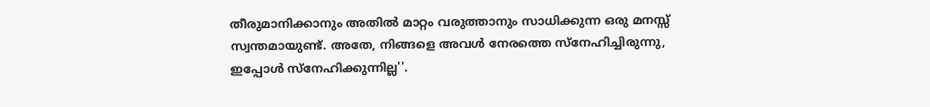തീരുമാനിക്കാനും അതില്‍ മാറ്റം വരുത്താനും സാധിക്കുന്ന ഒരു മനസ്സ് സ്വന്തമായുണ്ട്. അതേ, നിങ്ങളെ അവള്‍ നേരത്തെ സ്‌നേഹിച്ചിരുന്നു, ഇപ്പോള്‍ സ്‌നേഹിക്കുന്നില്ല''.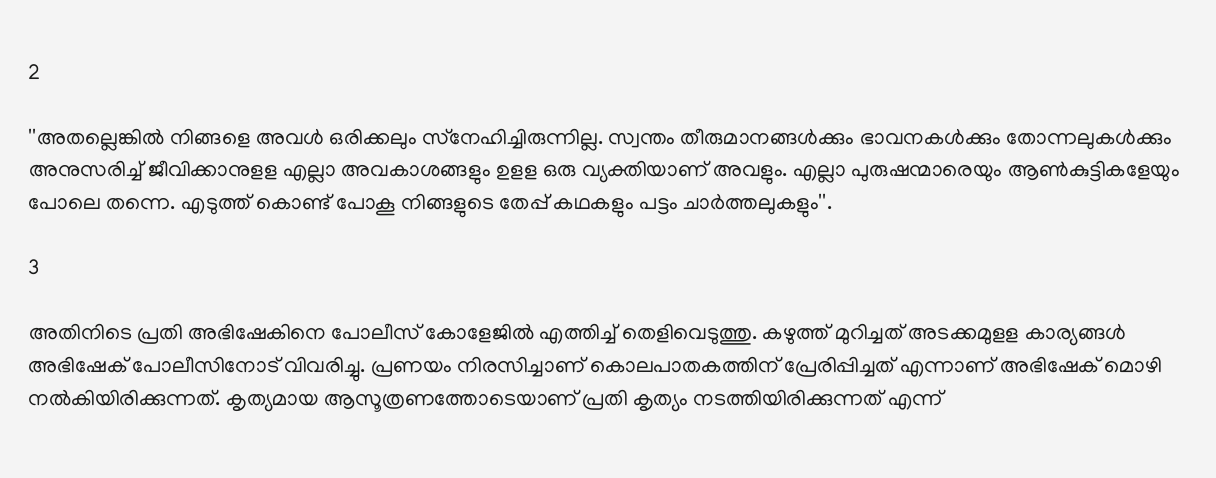2

''അതല്ലെങ്കില്‍ നിങ്ങളെ അവള്‍ ഒരിക്കലും സ്‌നേഹിച്ചിരുന്നില്ല. സ്വന്തം തീരുമാനങ്ങള്‍ക്കും ഭാവനകള്‍ക്കും തോന്നലുകള്‍ക്കും അനുസരിച്ച് ജീവിക്കാനുളള എല്ലാ അവകാശങ്ങളും ഉളള ഒരു വ്യക്തിയാണ് അവളും. എല്ലാ പുരുഷന്മാരെയും ആണ്‍കുട്ടികളേയും പോലെ തന്നെ. എടുത്ത് കൊണ്ട് പോകൂ നിങ്ങളുടെ തേപ്പ് കഥകളും പട്ടം ചാര്‍ത്തലുകളും''.

3

അതിനിടെ പ്രതി അഭിഷേകിനെ പോലീസ് കോളേജില്‍ എത്തിച്ച് തെളിവെടുത്തു. കഴുത്ത് മുറിച്ചത് അടക്കമുളള കാര്യങ്ങള്‍ അഭിഷേക് പോലീസിനോട് വിവരിച്ചു. പ്രണയം നിരസിച്ചാണ് കൊലപാതകത്തിന് പ്രേരിപ്പിച്ചത് എന്നാണ് അഭിഷേക് മൊഴി നല്‍കിയിരിക്കുന്നത്. കൃത്യമായ ആസൂത്രണത്തോടെയാണ് പ്രതി കൃത്യം നടത്തിയിരിക്കുന്നത് എന്ന്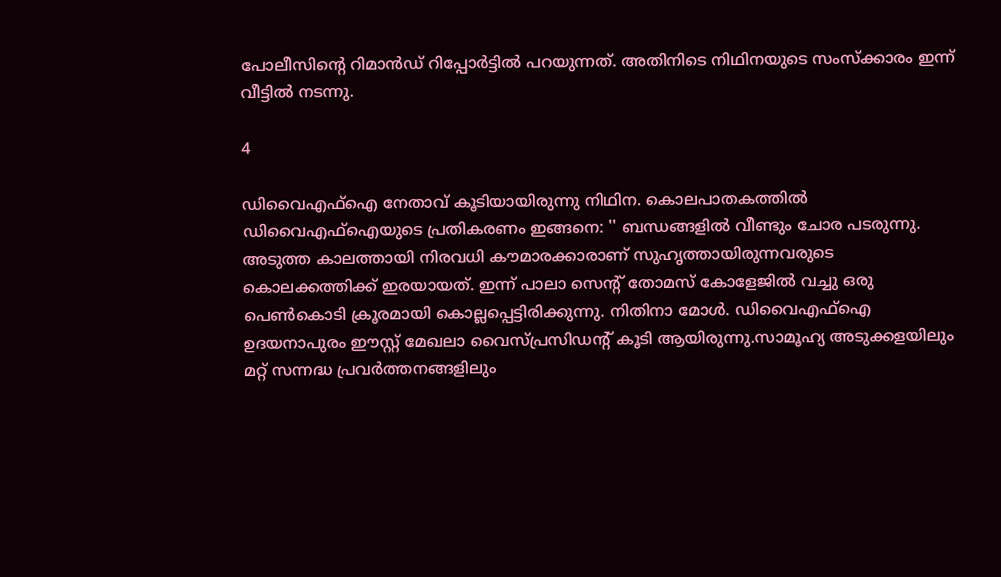പോലീസിന്റെ റിമാന്‍ഡ് റിപ്പോര്‍ട്ടില്‍ പറയുന്നത്. അതിനിടെ നിഥിനയുടെ സംസ്‌ക്കാരം ഇന്ന് വീട്ടില്‍ നടന്നു.

4

ഡിവൈഎഫ്ഐ നേതാവ് കൂടിയായിരുന്നു നിഥിന. കൊലപാതകത്തിൽ ഡിവൈഎഫ്ഐയുടെ പ്രതികരണം ഇങ്ങനെ: '' ബന്ധങ്ങളിൽ വീണ്ടും ചോര പടരുന്നു. അടുത്ത കാലത്തായി നിരവധി കൗമാരക്കാരാണ് സുഹൃത്തായിരുന്നവരുടെ കൊലക്കത്തിക്ക് ഇരയായത്. ഇന്ന് പാലാ സെന്റ് തോമസ് കോളേജിൽ വച്ചു ഒരു പെൺകൊടി ക്രൂരമായി കൊല്ലപ്പെട്ടിരിക്കുന്നു. നിതിനാ മോൾ. ഡിവൈഎഫ്ഐ ഉദയനാപുരം ഈസ്റ്റ് മേഖലാ വൈസ്പ്രസിഡന്റ് കൂടി ആയിരുന്നു.സാമൂഹ്യ അടുക്കളയിലും മറ്റ് സന്നദ്ധ പ്രവർത്തനങ്ങളിലും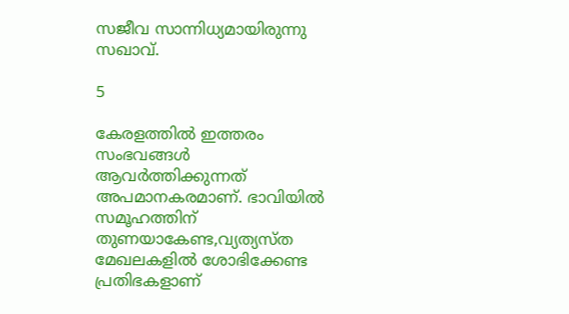സജീവ സാന്നിധ്യമായിരുന്നു സഖാവ്.

5

കേരളത്തിൽ ഇത്തരം സംഭവങ്ങൾ ആവർത്തിക്കുന്നത് അപമാനകരമാണ്. ഭാവിയിൽ സമൂഹത്തിന് തുണയാകേണ്ട,വ്യത്യസ്‌ത മേഖലകളിൽ ശോഭിക്കേണ്ട പ്രതിഭകളാണ്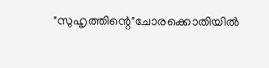"സുഹൃത്തിന്റെ"ചോരക്കൊതിയിൽ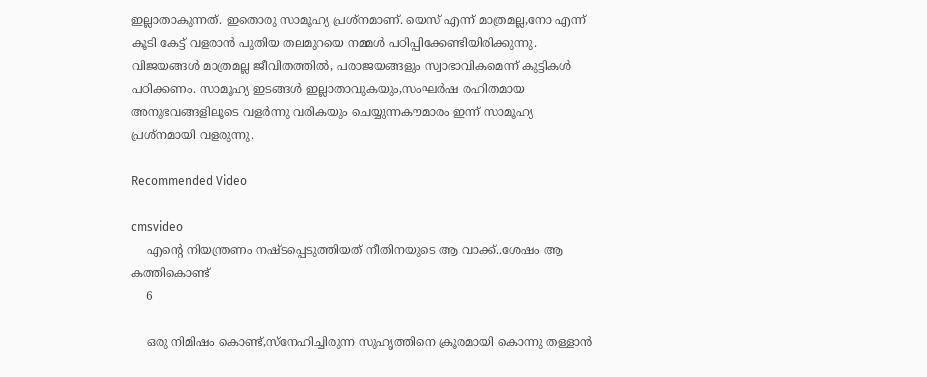ഇല്ലാതാകുന്നത്. ഇതൊരു സാമൂഹ്യ പ്രശ്നമാണ്. യെസ് എന്ന് മാത്രമല്ല,നോ എന്ന് കൂടി കേട്ട് വളരാൻ പുതിയ തലമുറയെ നമ്മൾ പഠിപ്പിക്കേണ്ടിയിരിക്കുന്നു. വിജയങ്ങൾ മാത്രമല്ല ജീവിതത്തിൽ, പരാജയങ്ങളും സ്വാഭാവികമെന്ന് കുട്ടികൾ പഠിക്കണം. സാമൂഹ്യ ഇടങ്ങൾ ഇല്ലാതാവുകയും,സംഘർഷ രഹിതമായ അനുഭവങ്ങളിലൂടെ വളർന്നു വരികയും ചെയ്യുന്നകൗമാരം ഇന്ന് സാമൂഹ്യ പ്രശ്നമായി വളരുന്നു.

Recommended Video

cmsvideo
    എന്റെ നിയന്ത്രണം നഷ്ടപ്പെടുത്തിയത് നീതിനയുടെ ആ വാക്ക്..ശേഷം ആ കത്തികൊണ്ട്
    6

    ഒരു നിമിഷം കൊണ്ട്,സ്നേഹിച്ചിരുന്ന സുഹൃത്തിനെ ക്രൂരമായി കൊന്നു തള്ളാൻ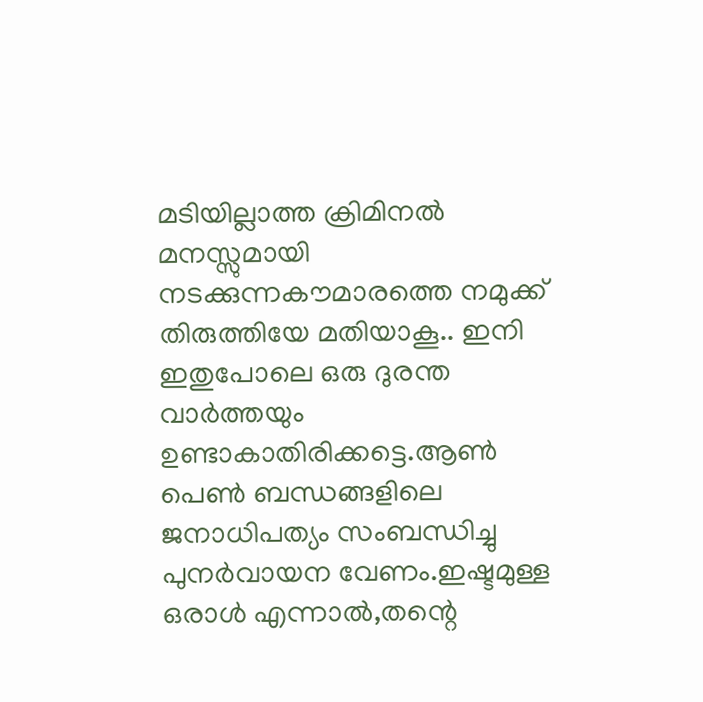മടിയില്ലാത്ത ക്രിമിനൽ മനസ്സുമായി നടക്കുന്നകൗമാരത്തെ നമുക്ക് തിരുത്തിയേ മതിയാകൂ.. ഇനി ഇതുപോലെ ഒരു ദുരന്ത വാർത്തയും ഉണ്ടാകാതിരിക്കട്ടെ.ആൺ പെൺ ബന്ധങ്ങളിലെ ജനാധിപത്യം സംബന്ധിച്ചു പുനർവായന വേണം.ഇഷ്ടമുള്ള ഒരാൾ എന്നാൽ,തന്റെ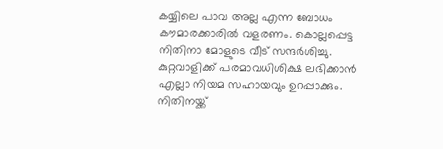കയ്യിലെ പാവ അല്ല എന്ന ബോധം കൗമാരക്കാരിൽ വളരണം. കൊല്ലപ്പെട്ട നിതിനാ മോളുടെ വീട് സന്ദർശിച്ചു. കുറ്റവാളിക്ക് പരമാവധിശിക്ഷ ലഭിക്കാൻ എല്ലാ നിയമ സഹായവും ഉറപ്പാക്കും. നിതിനയ്ക്ക്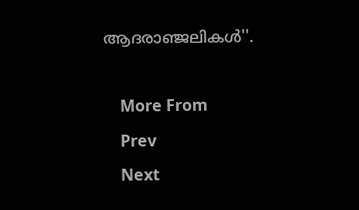ആദരാഞ്ജലികൾ''.

    More From
    Prev
    Next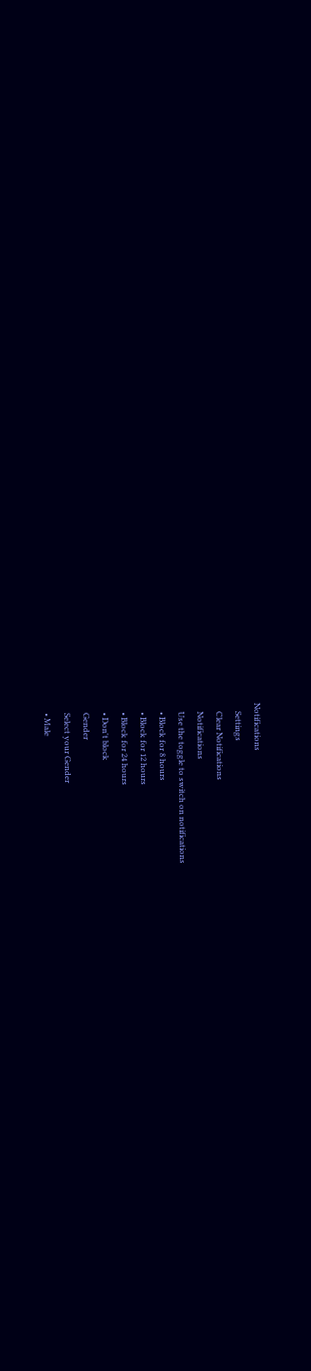Notifications
    Settings
    Clear Notifications
    Notifications
    Use the toggle to switch on notifications
    • Block for 8 hours
    • Block for 12 hours
    • Block for 24 hours
    • Don't block
    Gender
    Select your Gender
    • Male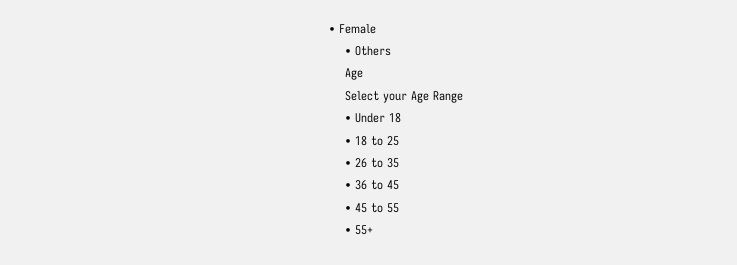• Female
    • Others
    Age
    Select your Age Range
    • Under 18
    • 18 to 25
    • 26 to 35
    • 36 to 45
    • 45 to 55
    • 55+